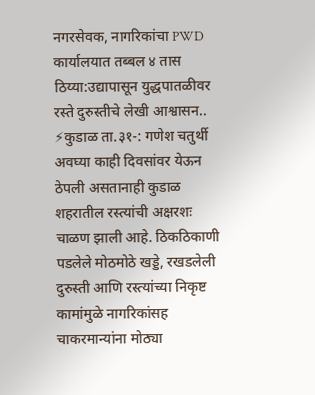नगरसेवक, नागरिकांचा PWD कार्यालयात तब्बल ४ तास ठिय्या:उद्यापासून युद्धपातळीवर रस्ते दुरुस्तीचे लेखी आश्वासन..
⚡कुडाळ ता.३१-: गणेश चतुर्थी अवघ्या काही दिवसांवर येऊन ठेपली असतानाही कुडाळ शहरातील रस्त्यांची अक्षरशः चाळण झाली आहे. ठिकठिकाणी पडलेले मोठमोठे खड्डे, रखडलेली दुरुस्ती आणि रस्त्यांच्या निकृष्ट कामांमुळे नागरिकांसह चाकरमान्यांना मोठ्या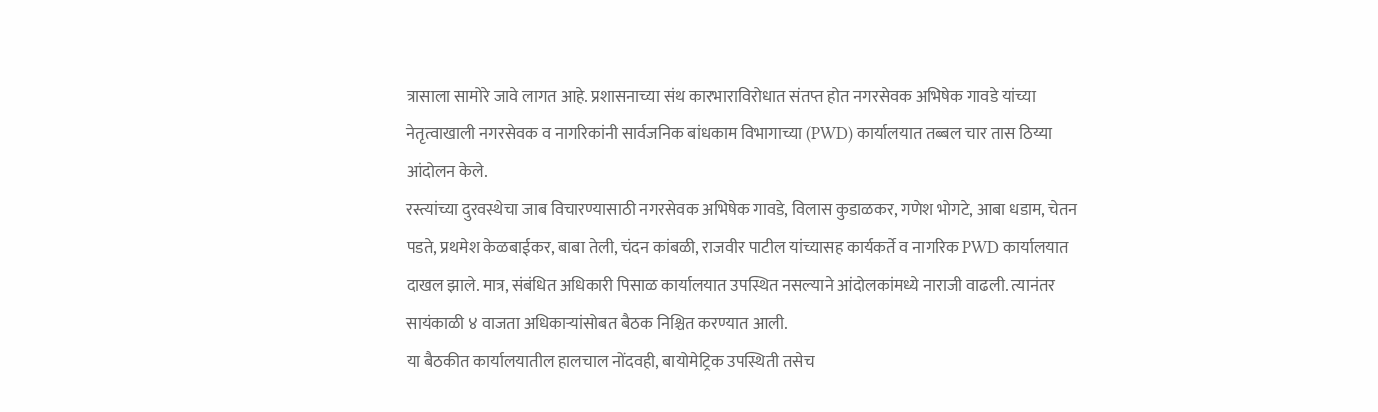त्रासाला सामोरे जावे लागत आहे. प्रशासनाच्या संथ कारभाराविरोधात संतप्त होत नगरसेवक अभिषेक गावडे यांच्या नेतृत्वाखाली नगरसेवक व नागरिकांनी सार्वजनिक बांधकाम विभागाच्या (PWD) कार्यालयात तब्बल चार तास ठिय्या आंदोलन केले.
रस्त्यांच्या दुरवस्थेचा जाब विचारण्यासाठी नगरसेवक अभिषेक गावडे, विलास कुडाळकर, गणेश भोगटे, आबा धडाम, चेतन पडते, प्रथमेश केळबाईकर, बाबा तेली, चंदन कांबळी, राजवीर पाटील यांच्यासह कार्यकर्ते व नागरिक PWD कार्यालयात दाखल झाले. मात्र, संबंधित अधिकारी पिसाळ कार्यालयात उपस्थित नसल्याने आंदोलकांमध्ये नाराजी वाढली. त्यानंतर सायंकाळी ४ वाजता अधिकाऱ्यांसोबत बैठक निश्चित करण्यात आली.
या बैठकीत कार्यालयातील हालचाल नोंदवही, बायोमेट्रिक उपस्थिती तसेच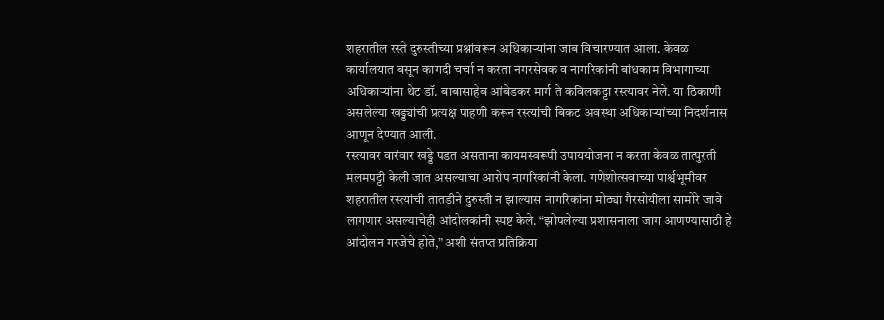शहरातील रस्ते दुरुस्तीच्या प्रश्नांवरून अधिकाऱ्यांना जाब विचारण्यात आला. केवळ कार्यालयात बसून कागदी चर्चा न करता नगरसेवक व नागरिकांनी बांधकाम विभागाच्या अधिकाऱ्यांना थेट डॉ. बाबासाहेब आंबेडकर मार्ग ते कविलकट्टा रस्त्यावर नेले. या ठिकाणी असलेल्या खड्ड्यांची प्रत्यक्ष पाहणी करून रस्त्यांची बिकट अवस्था अधिकाऱ्यांच्या निदर्शनास आणून देण्यात आली.
रस्त्यावर वारंवार खड्डे पडत असताना कायमस्वरूपी उपाययोजना न करता केवळ तात्पुरती मलमपट्टी केली जात असल्याचा आरोप नागरिकांनी केला. गणेशोत्सवाच्या पार्श्वभूमीवर शहरातील रस्त्यांची तातडीने दुरुस्ती न झाल्यास नागरिकांना मोठ्या गैरसोयीला सामोरे जावे लागणार असल्याचेही आंदोलकांनी स्पष्ट केले. “झोपलेल्या प्रशासनाला जाग आणण्यासाठी हे आंदोलन गरजेचे होते,” अशी संतप्त प्रतिक्रिया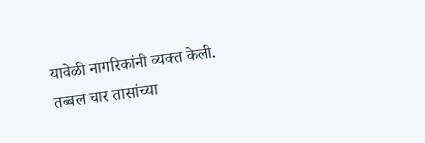यावेळी नागरिकांनी व्यक्त केली.
तब्बल चार तासांच्या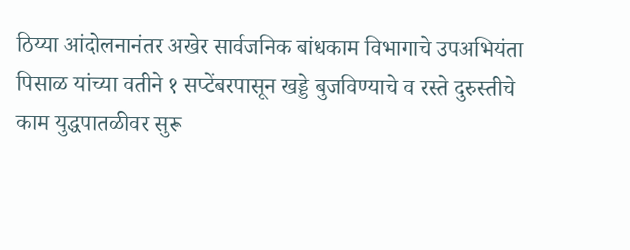ठिय्या आंदोलनानंतर अखेर सार्वजनिक बांधकाम विभागाचे उपअभियंता पिसाळ यांच्या वतीने १ सप्टेंबरपासून खड्डे बुजविण्याचे व रस्ते दुरुस्तीचे काम युद्धपातळीवर सुरू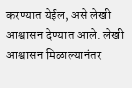करण्यात येईल, असे लेखी आश्वासन देण्यात आले. लेखी आश्वासन मिळाल्यानंतर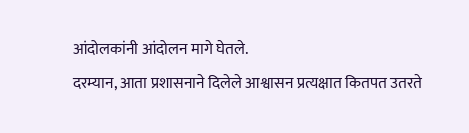आंदोलकांनी आंदोलन मागे घेतले.
दरम्यान, आता प्रशासनाने दिलेले आश्वासन प्रत्यक्षात कितपत उतरते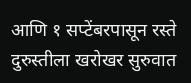आणि १ सप्टेंबरपासून रस्ते दुरुस्तीला खरोखर सुरुवात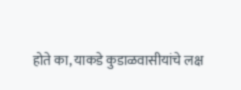होते का, याकडे कुडाळवासीयांचे लक्ष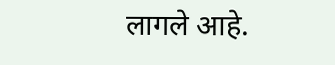लागले आहे.